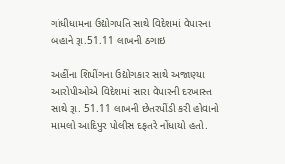ગાંધીધામના ઉદ્યોગપતિ સાથે વિદેશમાં વેપારના બહાને રૂા.51.11 લાખની ઠગાઇ

અહીંના શિપીંગના ઉદ્યોગકાર સાથે અજાણ્યા આરોપીઓએ વિદેશમાં સારા વેપારની દરખાસ્ત સાથે રૂા. 51.11 લાખની છેતરપીંડી કરી હોવાનો મામલો આદિપુર પોલીસ દફતરે નોંધાયો હતો.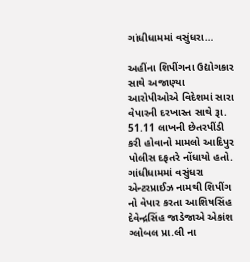ગાંધીધામમાં વસુંધરા…

અહીંના શિપીંગના ઉદ્યોગકાર સાથે અજાણ્યા આરોપીઓએ વિદેશમાં સારા વેપારની દરખાસ્ત સાથે રૂા. 51.11 લાખની છેતરપીંડી કરી હોવાનો મામલો આદિપુર પોલીસ દફતરે નોંધાયો હતો. ગાંધીધામમાં વસુંધરા એન્ટરપ્રાઈઝ નામથી શિપીંગ નો વેપાર કરતા આશિષસિંહ દેવેન્દ્રસિંહ જાડેજાએ એકાંશ ગ્લોબલ પ્રા.લી ના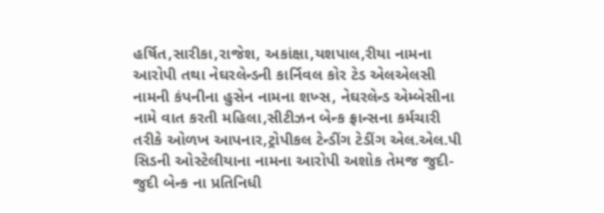હર્ષિત,સારીકા,રાજેશ, અકાંક્ષા,યશપાલ,રીયા નામના આરોપી તથા નેઘરલેન્ડની કાર્નિવલ કોર ટેડ એલએલસી નામની કંપનીના હુસેન નામના શખ્સ, નેઘરલેન્ડ એમ્બેસીના નામે વાત કરતી મહિલા,સીટીઝન બેન્ક ફ્રાન્સના કર્મચારી તરીકે ઓળખ આપનાર,ટ્રોપીકલ ટેન્ડીંગ ટેડીંગ એલ.એલ.પી સિડની ઓસ્ટેલીયાના નામના આરોપી અશોક તેમજ જુદી-જુદી બેન્ક ના પ્રતિનિધી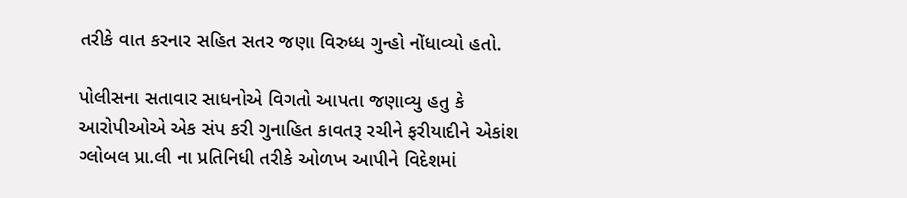તરીકે વાત કરનાર સહિત સતર જણા વિરુધ્ધ ગુન્હો નોંધાવ્યો હતો.

પોલીસના સતાવાર સાધનોએ વિગતો આપતા જણાવ્યુ હતુ કે આરોપીઓએ એક સંપ કરી ગુનાહિત કાવતરૂ રચીને ફરીયાદીને એકાંશ ગ્લોબલ પ્રા.લી ના પ્રતિનિધી તરીકે ઓળખ આપીને વિદેશમાં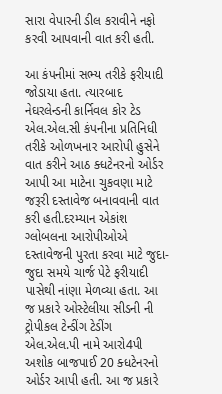સારા વેપારની ડીલ કરાવીને નફો કરવી આપવાની વાત કરી હતી.

આ કંપનીમાં સભ્ય તરીકે ફરીયાદી જોડાયા હતા. ત્યારબાદ નેઘરલેન્ડની કાર્નિવલ કોર ટેડ એલ.એલ.સી કંપનીના પ્રતિનિધી તરીકે ઓળખનાર આરોપી હુસેને વાત કરીને આઠ ક્ધટેનરનો ઓર્ડર આપી આ માટેના ચુકવણા માટે જરૂરી દસ્તાવેજ બનાવવાની વાત કરી હતી.દરમ્યાન એકાંશ ગ્લોબલના આરોપીઓએ દસ્તાવેજની પુરતા કરવા માટે જુદા-જુદા સમયે ચાર્જ પેટે ફરીયાદી પાસેથી નાંણા મેળવ્યા હતા. આ જ પ્રકારે ઓસ્ટેલીયા સીડની ની ટ્રોપીકલ ટેન્ડીંગ ટેડીંગ એલ.એલ.પી નામે આરો4પી અશોક બાજપાઈ 20 ક્ધટેનરનો ઓર્ડર આપી હતી. આ જ પ્રકારે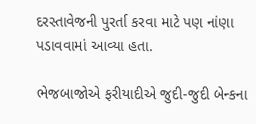દરસ્તાવેજની પુરર્તા કરવા માટે પણ નાંણા પડાવવામાં આવ્યા હતા.

ભેજબાજોએ ફરીયાદીએ જુદી-જુદી બેન્કના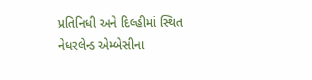પ્રતિનિધી અને દિલ્હીમાં સ્થિત નેધરલેન્ડ એમ્બેસીના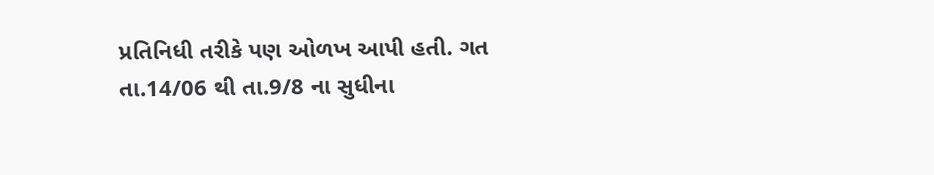પ્રતિનિધી તરીકે પણ ઓળખ આપી હતી. ગત તા.14/06 થી તા.9/8 ના સુધીના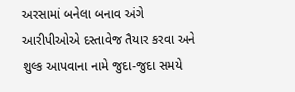અરસામાં બનેલા બનાવ અંગે આરીપીઓએ દસ્તાવેજ તૈયાર કરવા અને શુલ્ક આપવાના નામે જુદા-જુદા સમયે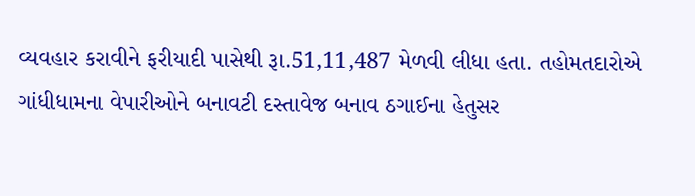વ્યવહાર કરાવીને ફરીયાદી પાસેથી રૂા.51,11,487 મેળવી લીધા હતા. તહોમતદારોએ ગાંધીધામના વેપારીઓને બનાવટી દસ્તાવેજ બનાવ ઠગાઈના હેતુસર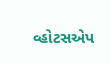વ્હોટસએપ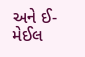અને ઈ-મેઈલ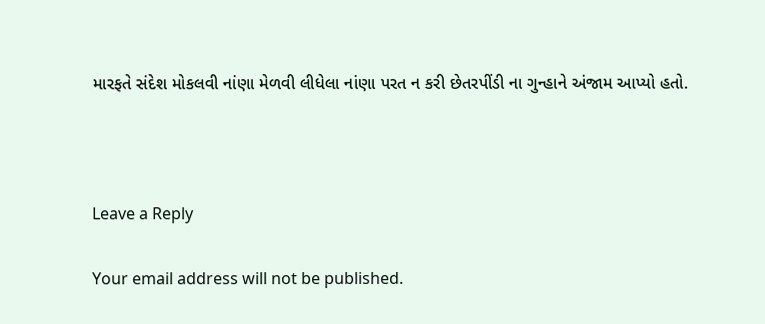મારફતે સંદેશ મોકલવી નાંણા મેળવી લીધેલા નાંણા પરત ન કરી છેતરપીંડી ના ગુન્હાને અંજામ આપ્યો હતો.



Leave a Reply

Your email address will not be published.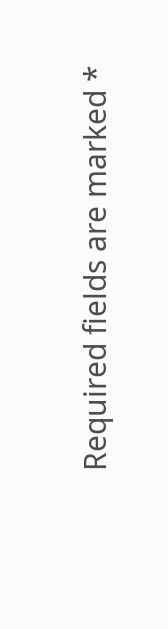Required fields are marked *